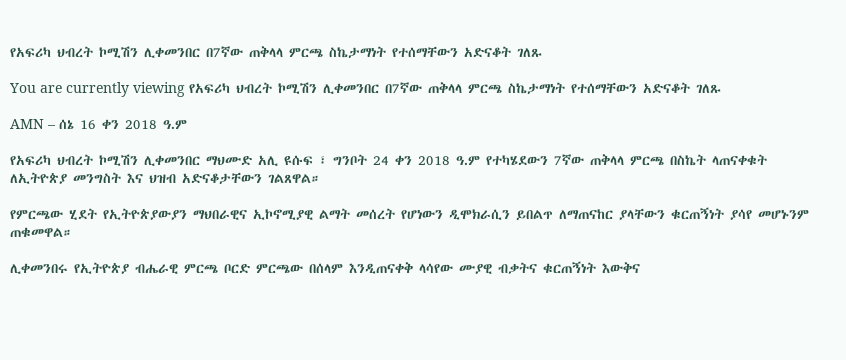የአፍሪካ ህብረት ኮሚሽን ሊቀመንበር በ7ኛው ጠቅላላ ምርጫ ስኬታማነት የተሰማቸውን አድናቆት ገለጹ

You are currently viewing የአፍሪካ ህብረት ኮሚሽን ሊቀመንበር በ7ኛው ጠቅላላ ምርጫ ስኬታማነት የተሰማቸውን አድናቆት ገለጹ

AMN – ሰኔ 16 ቀን 2018 ዓ.ም

የአፍሪካ ህብረት ኮሚሽን ሊቀመንበር ማህሙድ አሊ ዩሱፍ ፣ ግንቦት 24 ቀን 2018 ዓ.ም የተካሄደውን 7ኛው ጠቅላላ ምርጫ በስኬት ላጠናቀቁት ለኢትዮጵያ መንግስት እና ህዝብ አድናቆታቸውን ገልጸዋል።

የምርጫው ሂደት የኢትዮጵያውያን ማህበራዊና ኢኮኖሚያዊ ልማት መሰረት የሆነውን ዲሞክራሲን ይበልጥ ለማጠናከር ያላቸውን ቁርጠኝነት ያሳየ መሆኑንም ጠቁመዋል።

ሊቀመንበሩ የኢትዮጵያ ብሔራዊ ምርጫ ቦርድ ምርጫው በሰላም እንዲጠናቀቅ ላሳየው ሙያዊ ብቃትና ቁርጠኝነት እውቅና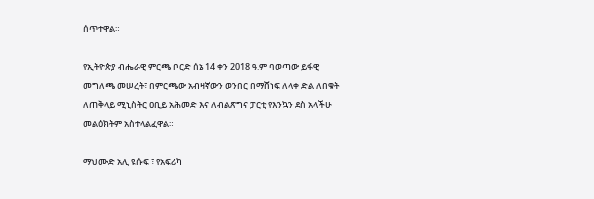ሰጥተዋል።

የኢትዮጵያ ብሔራዊ ምርጫ ቦርድ ሰኔ 14 ቀን 2018 ዓ.ም ባወጣው ይፋዊ መግለጫ መሠረት፣ በምርጫው አብዛኛውን ወንበር በማሸነፍ ለላቀ ድል ለበቁት ለጠቅላይ ሚኒስትር ዐቢይ አሕመድ እና ለብልጽግና ፓርቲ የእንኳን ደስ አላችሁ መልዕክትም አስተላልፈዋል።

ማህሙድ አሊ ዩሱፍ ፣ የአፍሪካ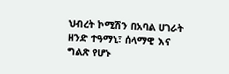ህብረት ኮሚሽን በአባል ሀገራት ዘንድ ተዓማኒ፣ ሰላማዊ እና ግልጽ የሆኑ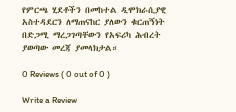የምርጫ ሂደቶችን በመከተል ዲሞክራሲያዊ አስተዳደርን ለማጠናከር ያለውን ቁርጠኝነት በድጋሚ ማረጋገጣቸውን የአፍሪካ ሕብረት ያወጣው መረጃ ያመላክታል።

0 Reviews ( 0 out of 0 )

Write a Review